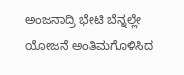ಅಂಜನಾದ್ರಿ ಭೇಟಿ ಬೆನ್ನಲ್ಲೇ ಯೋಜನೆ ಅಂತಿಮಗೊಳಿಸಿದ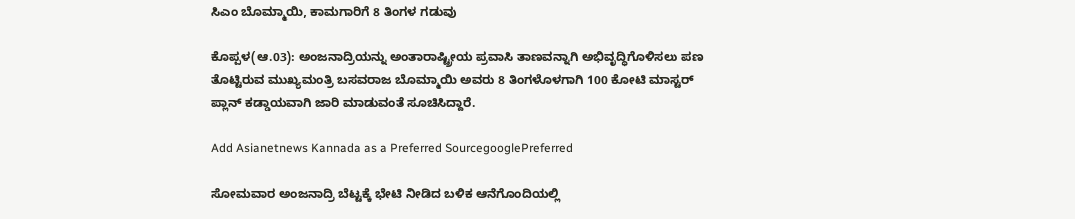ಸಿಎಂ ಬೊಮ್ಮಾಯಿ, ಕಾಮಗಾರಿಗೆ 8 ತಿಂಗಳ ಗಡುವು

ಕೊಪ್ಪಳ(ಆ.03): ಅಂಜನಾದ್ರಿಯನ್ನು ಅಂತಾರಾಷ್ಟ್ರೀಯ ಪ್ರವಾಸಿ ತಾಣವನ್ನಾಗಿ ಅಭಿವೃದ್ಧಿಗೊಳಿಸಲು ಪಣ ತೊಟ್ಟಿರುವ ಮುಖ್ಯಮಂತ್ರಿ ಬಸವರಾಜ ಬೊಮ್ಮಾಯಿ ಅವರು 8 ತಿಂಗಳೊಳಗಾಗಿ 100 ಕೋಟಿ ಮಾಸ್ಟರ್‌ ಪ್ಲಾನ್‌ ಕಡ್ಡಾಯವಾಗಿ ಜಾರಿ ಮಾಡುವಂತೆ ಸೂಚಿಸಿದ್ದಾರೆ.

Add Asianetnews Kannada as a Preferred SourcegooglePreferred

ಸೋಮವಾರ ಅಂಜನಾದ್ರಿ ಬೆಟ್ಟಕ್ಕೆ ಭೇಟಿ ನೀಡಿದ ಬಳಿಕ ಆನೆಗೊಂದಿಯಲ್ಲಿ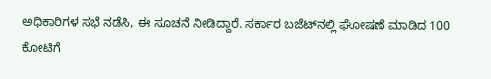ಅಧಿಕಾರಿಗಳ ಸಭೆ ನಡೆಸಿ, ಈ ಸೂಚನೆ ನೀಡಿದ್ದಾರೆ. ಸರ್ಕಾರ ಬಜೆಟ್‌ನಲ್ಲಿ ಘೋಷಣೆ ಮಾಡಿದ 100 ಕೋಟಿಗೆ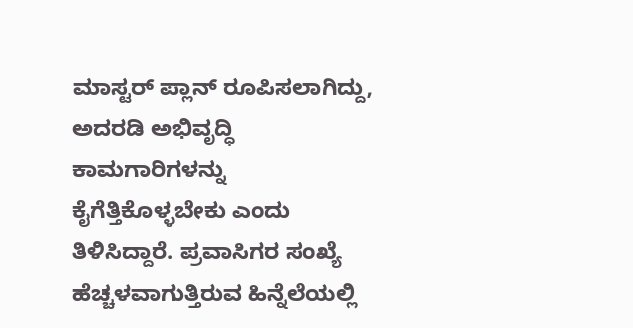ಮಾಸ್ಟರ್‌ ಪ್ಲಾನ್‌ ರೂಪಿಸಲಾಗಿದ್ದು, ಅದರಡಿ ಅಭಿವೃದ್ಧಿ ಕಾಮಗಾರಿಗಳನ್ನು ಕೈಗೆತ್ತಿಕೊಳ್ಳಬೇಕು ಎಂದು ತಿಳಿಸಿದ್ದಾರೆ. ಪ್ರವಾಸಿಗರ ಸಂಖ್ಯೆ ಹೆಚ್ಚಳವಾಗುತ್ತಿರುವ ಹಿನ್ನೆಲೆಯಲ್ಲಿ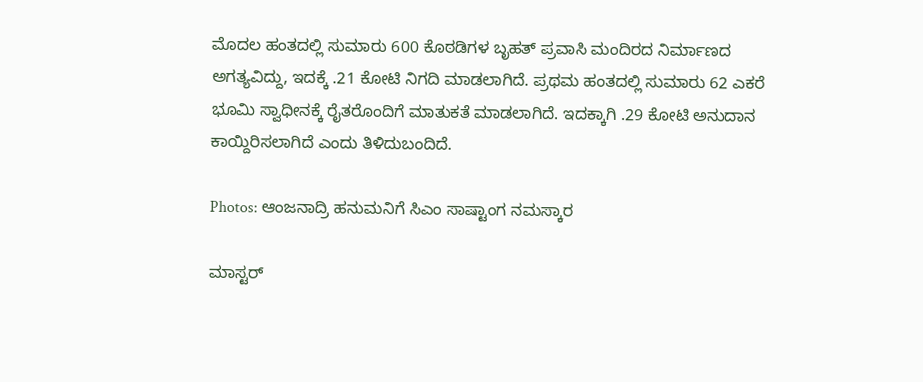ಮೊದಲ ಹಂತದಲ್ಲಿ ಸುಮಾರು 600 ಕೊಠಡಿಗಳ ಬೃಹತ್‌ ಪ್ರವಾಸಿ ಮಂದಿರದ ನಿರ್ಮಾಣದ ಅಗತ್ಯವಿದ್ದು, ಇದಕ್ಕೆ .21 ಕೋಟಿ ನಿಗದಿ ಮಾಡಲಾಗಿದೆ. ಪ್ರಥಮ ಹಂತದಲ್ಲಿ ಸುಮಾರು 62 ಎಕರೆ ಭೂಮಿ ಸ್ವಾಧೀನಕ್ಕೆ ರೈತರೊಂದಿಗೆ ಮಾತುಕತೆ ಮಾಡಲಾಗಿದೆ. ಇದಕ್ಕಾಗಿ .29 ಕೋಟಿ ಅನುದಾನ ಕಾಯ್ದಿರಿಸಲಾಗಿದೆ ಎಂದು ತಿಳಿದುಬಂದಿದೆ.

Photos: ಆಂಜನಾದ್ರಿ ಹನುಮನಿಗೆ ಸಿಎಂ ಸಾಷ್ಟಾಂಗ ನಮಸ್ಕಾರ

ಮಾಸ್ಟರ್‌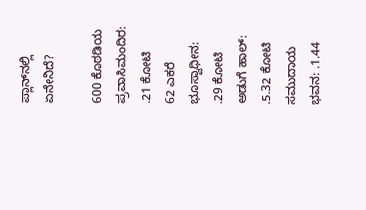ಪ್ಲಾನ್‌ನಲ್ಲಿ ಏನೇನಿದೆ?

600 ಕೊಠಡಿಯ ಪ್ರವಾಸಿಮಂದಿರ: .21 ಕೋಟಿ
62 ಎಕರೆ ಭೂಸ್ವಾಧೀನ: .29 ಕೋಟಿ
ಅಡುಗೆ ಹಾಲ್‌: .5.32 ಕೋಟಿ
ಸಮುದಾಯ ಭವನ: .1.44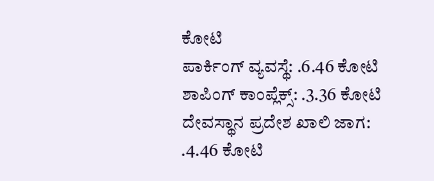ಕೋಟಿ
ಪಾರ್ಕಿಂಗ್‌ ವ್ಯವಸ್ಥೆ: .6.46 ಕೋಟಿ
ಶಾಪಿಂಗ್‌ ಕಾಂಪ್ಲೆಕ್ಸ್‌: .3.36 ಕೋಟಿ
ದೇವಸ್ಥಾನ ಪ್ರದೇಶ ಖಾಲಿ ಜಾಗ: .4.46 ಕೋಟಿ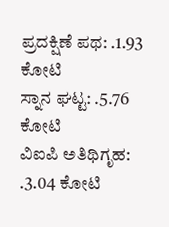ಪ್ರದಕ್ಷಿಣೆ ಪಥ: .1.93 ಕೋಟಿ
ಸ್ನಾನ ಘಟ್ಟ: .5.76 ಕೋಟಿ
ವಿಐಪಿ ಅತಿಥಿಗೃಹ: .3.04 ಕೋಟಿ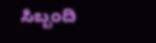ಸಿಬ್ಬಂದಿ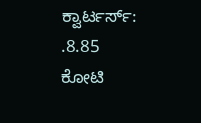ಕ್ವಾರ್ಟರ್ಸ್‌: .8.85 ಕೋಟಿ